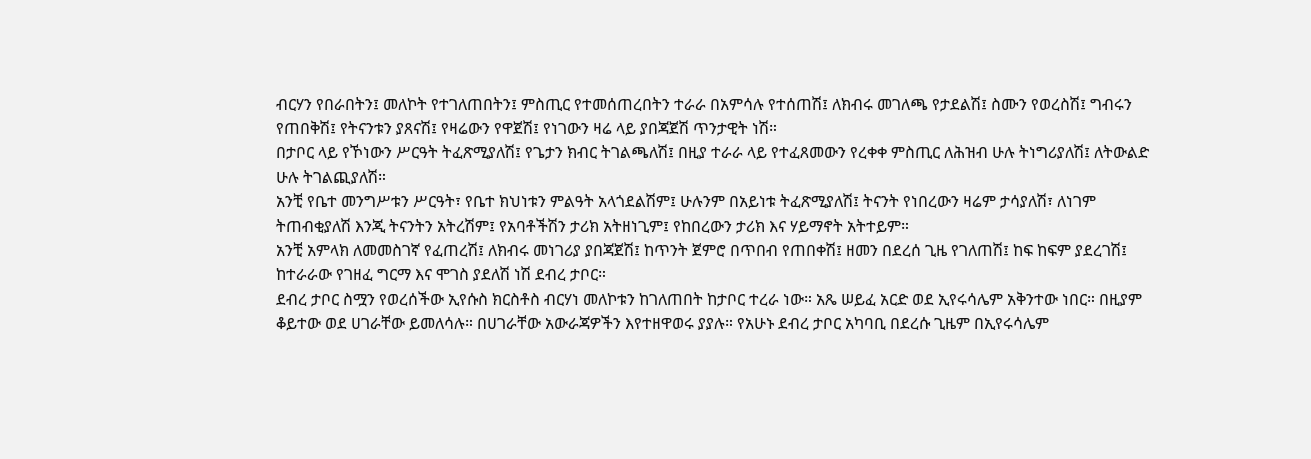ብርሃን የበራበትን፤ መለኮት የተገለጠበትን፤ ምስጢር የተመሰጠረበትን ተራራ በአምሳሉ የተሰጠሽ፤ ለክብሩ መገለጫ የታደልሽ፤ ስሙን የወረስሽ፤ ግብሩን የጠበቅሽ፤ የትናንቱን ያጸናሽ፤ የዛሬውን የዋጀሽ፤ የነገውን ዛሬ ላይ ያበጃጀሽ ጥንታዊት ነሽ።
በታቦር ላይ የኾነውን ሥርዓት ትፈጽሚያለሽ፤ የጌታን ክብር ትገልጫለሽ፤ በዚያ ተራራ ላይ የተፈጸመውን የረቀቀ ምስጢር ለሕዝብ ሁሉ ትነግሪያለሽ፤ ለትውልድ ሁሉ ትገልጪያለሽ።
አንቺ የቤተ መንግሥቱን ሥርዓት፣ የቤተ ክህነቱን ምልዓት አላጎደልሽም፤ ሁሉንም በአይነቱ ትፈጽሚያለሽ፤ ትናንት የነበረውን ዛሬም ታሳያለሽ፣ ለነገም ትጠብቂያለሽ እንጂ ትናንትን አትረሽም፤ የአባቶችሽን ታሪክ አትዘነጊም፤ የከበረውን ታሪክ እና ሃይማኖት አትተይም።
አንቺ አምላክ ለመመስገኛ የፈጠረሽ፤ ለክብሩ መነገሪያ ያበጃጀሽ፤ ከጥንት ጀምሮ በጥበብ የጠበቀሽ፤ ዘመን በደረሰ ጊዜ የገለጠሽ፤ ከፍ ከፍም ያደረገሽ፤ ከተራራው የገዘፈ ግርማ እና ሞገስ ያደለሽ ነሽ ደብረ ታቦር።
ደብረ ታቦር ስሟን የወረሰችው ኢየሱስ ክርስቶስ ብርሃነ መለኮቱን ከገለጠበት ከታቦር ተረራ ነው። አጼ ሠይፈ አርድ ወደ ኢየሩሳሌም አቅንተው ነበር። በዚያም ቆይተው ወደ ሀገራቸው ይመለሳሉ። በሀገራቸው አውራጃዎችን እየተዘዋወሩ ያያሉ። የአሁኑ ደብረ ታቦር አካባቢ በደረሱ ጊዜም በኢየሩሳሌም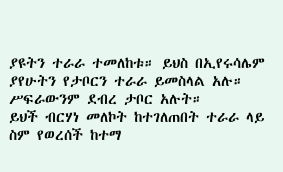ያዩትን ተራራ ተመለከቱ። ይህስ በኢየሩሳሌም ያየሁትን የታቦርን ተራራ ይመስላል አሉ። ሥፍራውንም ደብረ ታቦር አሉት።
ይህች ብርሃነ መለኮት ከተገለጠበት ተራራ ላይ ስም የወረሰች ከተማ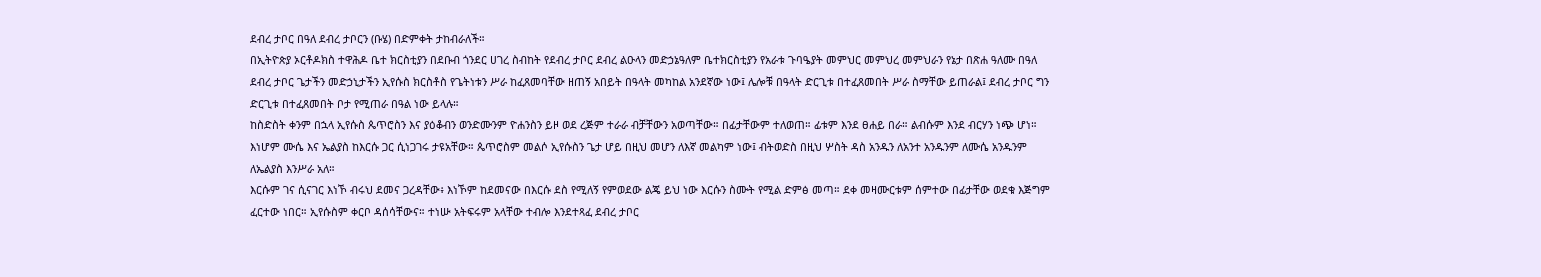ደብረ ታቦር በዓለ ደብረ ታቦርን (ቡሄ) በድምቀት ታከብራለች።
በኢትዮጵያ ኦርቶዶክስ ተዋሕዶ ቤተ ክርስቲያን በደቡብ ጎንደር ሀገረ ስብከት የደብረ ታቦር ደብረ ልዑላን መድኃኔዓለም ቤተክርስቲያን የአራቱ ጉባዔያት መምህር መምህረ መምህራን የኔታ በጽሐ ዓለሙ በዓለ ደብረ ታቦር ጌታችን መድኃኒታችን ኢየሱስ ክርስቶስ የጌትነቱን ሥራ ከፈጸመባቸው ዘጠኝ አበይት በዓላት መካከል አንደኛው ነው፤ ሌሎቹ በዓላት ድርጊቱ በተፈጸመበት ሥራ ስማቸው ይጠራል፤ ደብረ ታቦር ግን ድርጊቱ በተፈጸመበት ቦታ የሚጠራ በዓል ነው ይላሉ።
ከስድስት ቀንም በኋላ ኢየሱስ ጴጥሮስን እና ያዕቆብን ወንድሙንም ዮሐንስን ይዞ ወደ ረጅም ተራራ ብቻቸውን አወጣቸው። በፊታቸውም ተለወጠ። ፊቱም እንደ ፀሐይ በራ። ልብሱም እንደ ብርሃን ነጭ ሆነ። እነሆም ሙሴ እና ኤልያስ ከእርሱ ጋር ሲነጋገሩ ታዩአቸው። ጴጥሮስም መልሶ ኢየሱስን ጌታ ሆይ በዚህ መሆን ለእኛ መልካም ነው፤ ብትወድስ በዚህ ሦስት ዳስ አንዱን ለአንተ አንዱንም ለሙሴ አንዱንም ለኤልያስ እንሥራ አለ።
እርሱም ገና ሲናገር እነኾ ብሩህ ደመና ጋረዳቸው፥ እነኾም ከደመናው በእርሱ ደስ የሚለኝ የምወደው ልጄ ይህ ነው እርሱን ስሙት የሚል ድምፅ መጣ። ደቀ መዛሙርቱም ሰምተው በፊታቸው ወደቁ እጅግም ፈርተው ነበር። ኢየሱስም ቀርቦ ዳሰሳቸውና። ተነሡ አትፍሩም አላቸው ተብሎ እንደተጻፈ ደብረ ታቦር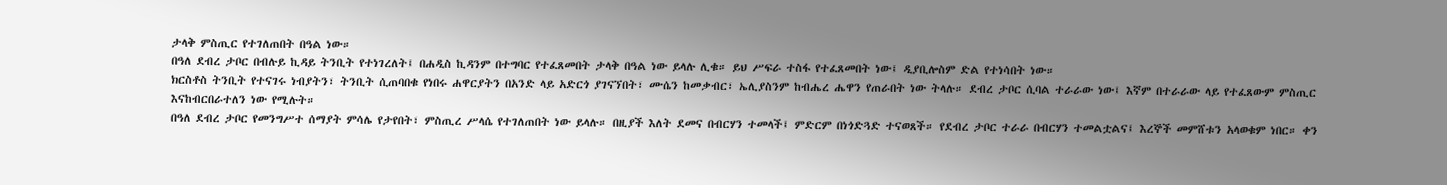ታላቅ ምስጢር የተገለጠበት በዓል ነው።
በዓለ ደብረ ታቦር በብሉይ ኪዳይ ትንቢት የተነገረለት፤ በሐዲስ ኪዳንም በተግባር የተፈጸመበት ታላቅ በዓል ነው ይላሉ ሊቁ። ይህ ሥፍራ ተስፋ የተፈጸመበት ነው፤ ዲያቢሎስም ድል የተነሳበት ነው።
ክርስቶስ ትንቢት የተናገሩ ነብያትን፣ ትንቢት ሲጠባበቁ የነበሩ ሐዋርያትን በአንድ ላይ አድርጎ ያገናኘበት፣ ሙሴን ከመቃብር፣ ኤሊያስንም ከብሔረ ሔዋን የጠራበት ነው ትላሉ። ደብረ ታቦር ሲባል ተራራው ነው፤ እኛም በተራራው ላይ የተፈጸውም ምስጢር እናከብርበራተለን ነው የሚሉት።
በዓለ ደብረ ታቦር የመንግሥተ ሰማያት ምሳሌ የታየበት፣ ምስጢረ ሥላሴ የተገለጠበት ነው ይላሉ። በዚያች እለት ደመና በብርሃን ተመላች፤ ምድርም በነጎድጓድ ተናወጸች። የደብረ ታቦር ተራራ በብርሃን ተመልቷልና፤ እረኞች መምሸቱን አላወቁም ነበር። ቀን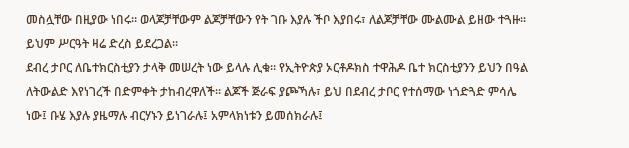መስሏቸው በዚያው ነበሩ። ወላጆቻቸውም ልጆቻቸውን የት ገቡ እያሉ ችቦ እያበሩ፣ ለልጆቻቸው ሙልሙል ይዘው ተጓዙ። ይህም ሥርዓት ዛሬ ድረስ ይደረጋል።
ደብረ ታቦር ለቤተክርስቲያን ታላቅ መሠረት ነው ይላሉ ሊቁ። የኢትዮጵያ ኦርቶዶክስ ተዋሕዶ ቤተ ክርስቲያንን ይህን በዓል ለትውልድ እየነገረች በድምቀት ታከብረዋለች። ልጆች ጅራፍ ያጮኻሉ፣ ይህ በደብረ ታቦር የተሰማው ነጎድጓድ ምሳሌ ነው፤ ቡሄ እያሉ ያዜማሉ ብርሃኑን ይነገራሉ፤ አምላክነቱን ይመሰክራሉ፤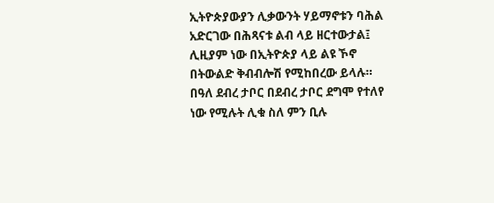ኢትዮጵያውያን ሊቃውንት ሃይማኖቱን ባሕል አድርገው በሕጻናቱ ልብ ላይ ዘርተውታል፤ ሊዚያም ነው በኢትዮጵያ ላይ ልዩ ኾኖ በትውልድ ቅብብሎሽ የሚከበረው ይላሉ።
በዓለ ደብረ ታቦር በደብረ ታቦር ደግሞ የተለየ ነው የሚሉት ሊቁ ስለ ምን ቢሉ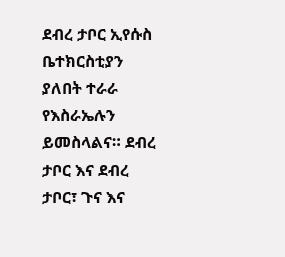ደብረ ታቦር ኢየሱስ ቤተክርስቲያን ያለበት ተራራ የእስራኤሉን ይመስላልና። ደብረ ታቦር እና ደብረ ታቦር፣ ጉና እና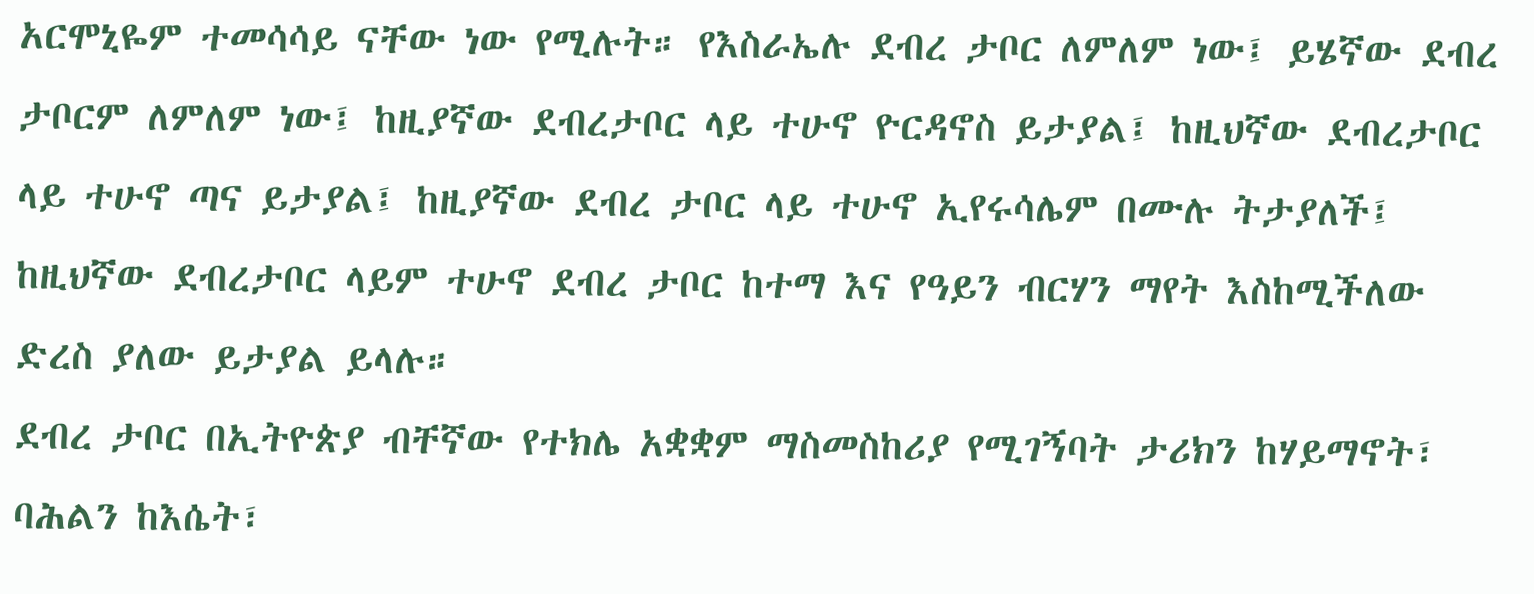አርሞኒዬም ተመሳሳይ ናቸው ነው የሚሉት። የእስራኤሉ ደብረ ታቦር ለምለም ነው፤ ይሄኛው ደብረ ታቦርም ለምለም ነው፤ ከዚያኛው ደብረታቦር ላይ ተሁኖ ዮርዳኖስ ይታያል፤ ከዚህኛው ደብረታቦር ላይ ተሁኖ ጣና ይታያል፤ ከዚያኛው ደብረ ታቦር ላይ ተሁኖ ኢየሩሳሌም በሙሉ ትታያለች፤ ከዚህኛው ደብረታቦር ላይም ተሁኖ ደብረ ታቦር ከተማ እና የዓይን ብርሃን ማየት እስከሚችለው ድረስ ያለው ይታያል ይላሉ።
ደብረ ታቦር በኢትዮጵያ ብቸኛው የተክሌ አቋቋም ማስመስከሪያ የሚገኝባት ታሪክን ከሃይማኖት፣ ባሕልን ከእሴት፣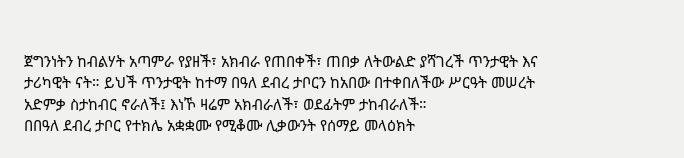ጀግንነትን ከብልሃት አጣምራ የያዘች፣ አክብራ የጠበቀች፣ ጠበቃ ለትውልድ ያሻገረች ጥንታዊት እና ታሪካዊት ናት። ይህች ጥንታዊት ከተማ በዓለ ደብረ ታቦርን ከአበው በተቀበለችው ሥርዓት መሠረት አድምቃ ስታከብር ኖራለች፤ እነኾ ዛሬም አክብራለች፣ ወደፊትም ታከብራለች።
በበዓለ ደብረ ታቦር የተክሌ አቋቋሙ የሚቆሙ ሊቃውንት የሰማይ መላዕክት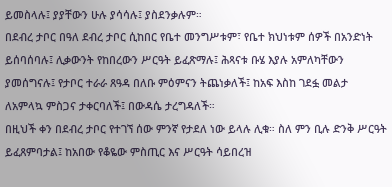ይመስላሉ፤ ያያቸውን ሁሉ ያሳሳሉ፤ ያስደንቃሉም።
በደብረ ታቦር በዓለ ደብረ ታቦር ሲከበር የቤተ መንግሥቱም፣ የቤተ ክህነቱም ሰዎች በአንድነት ይሰባሰባሉ፤ ሊቃውንት የከበረውን ሥርዓት ይፈጽማሉ፤ ሕጻናቱ ቡሄ እያሉ አምለካቸውን ያመሰግናሉ፤ የታቦር ተራራ ጸዓዳ በለቡ ምዕምናን ትጨነቃለች፤ ከአፍ እስከ ገደፏ መልታ ለአምላኳ ምስጋና ታቀርባለች፤ በውዳሴ ታረግዳለች።
በዚህች ቀን በደብረ ታቦር የተገኘ ሰው ምንኛ የታደለ ነው ይላሉ ሊቁ። ስለ ምን ቢሉ ድንቅ ሥርዓት ይፈጸምባታል፤ ከአበው የቆዬው ምስጢር እና ሥርዓት ሳይበረዝ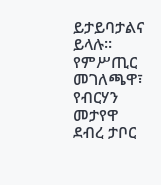ይታይባታልና ይላሉ።
የምሥጢር መገለጫዋ፣ የብርሃን መታየዋ ደብረ ታቦር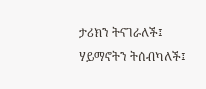ታሪክን ትናገራለች፤ ሃይማኖትን ትሰብካለች፤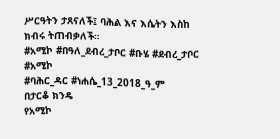ሥርዓትን ታጸናለች፤ ባሕል እና እሴትን እስከ ክብሩ ትጠብቃለች።
#አሚኮ #በዓለ_ደብረ_ታቦር #ቡሄ #ደብረ_ታቦር #አሚኮ
#ባሕር_ዳር #ነሐሴ_13_2018_ዓ_ም
በታርቆ ክንዴ
የአሚኮ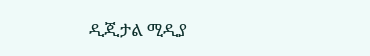ዲጂታል ሚዲያ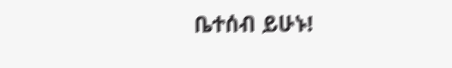ቤተሰብ ይሁኑ!